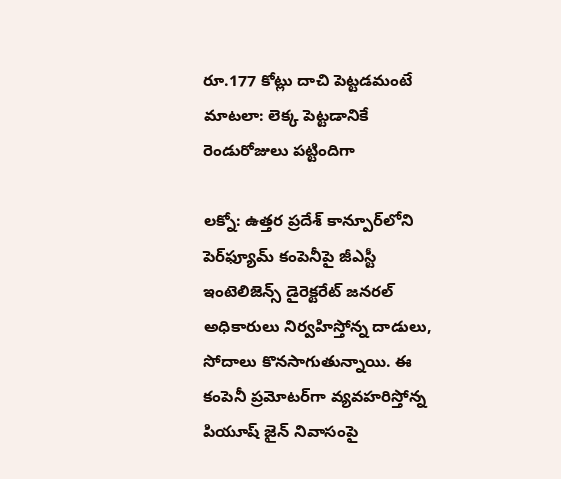రూ.177 కోట్లు దాచి పెట్టడమంటే మాటలా: లెక్క పెట్టడానికే రెండురోజులు పట్టిందిగా

లక్నో: ఉత్తర ప్రదేశ్‌ కాన్పూర్‌లోని పెర్‌ఫ్యూమ్ కంపెనీపై జీఎస్టీ ఇంటెలిజెన్స్ డైరెక్టరేట్ జనరల్ అధికారులు నిర్వహిస్తోన్న దాడులు, సోదాలు కొనసాగుతున్నాయి. ఈ కంపెనీ ప్రమోటర్‌గా వ్యవహరిస్తోన్న పియూష్ జైన్ నివాసంపై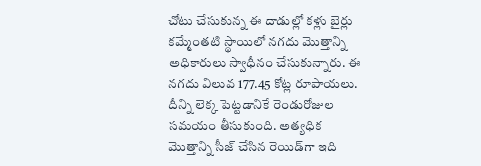చోటు చేసుకున్న ఈ దాడుల్లో కళ్లు బైర్లు కమ్మేంతటి స్థాయిలో నగదు మొత్తాన్ని అధికారులు స్వాధీనం చేసుకున్నారు. ఈ నగదు విలువ 177.45 కోట్ల రూపాయలు. దీన్ని లెక్క పెట్టడానికే రెండురోజుల సమయం తీసుకుంది. అత్యధిక మొత్తాన్ని సీజ్ చేసిన రెయిడ్‌గా ఇది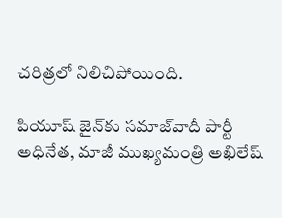చరిత్రలో నిలిచిపోయింది.

పియూష్ జైన్‌కు సమాజ్‌వాదీ పార్టీ అధినేత, మాజీ ముఖ్యమంత్రి అఖిలేష్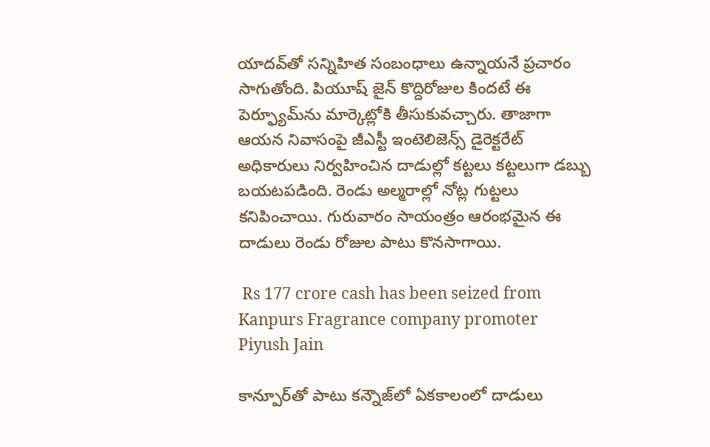యాదవ్‌తో సన్నిహిత సంబంధాలు ఉన్నాయనే ప్రచారం సాగుతోంది. పియూష్ జైన్ కొద్దిరోజుల కిందటే ఈ పెర్ఫ్యూమ్‌ను మార్కెట్లోకి తీసుకువచ్చారు. తాజాగా ఆయన నివాసంపై జీఎస్టీ ఇంటెలిజెన్స్ డైరెక్టరేట్ అధికారులు నిర్వహించిన దాడుల్లో కట్టలు కట్టలుగా డబ్బు బయటపడింది. రెండు అల్మరాల్లో నోట్ల గుట్టలు కనిపించాయి. గురువారం సాయంత్రం ఆరంభమైన ఈ దాడులు రెండు రోజుల పాటు కొనసాగాయి.

 Rs 177 crore cash has been seized from Kanpurs Fragrance company promoter Piyush Jain

కాన్పూర్‌తో పాటు కన్నౌజ్‌లో ఏకకాలంలో దాడులు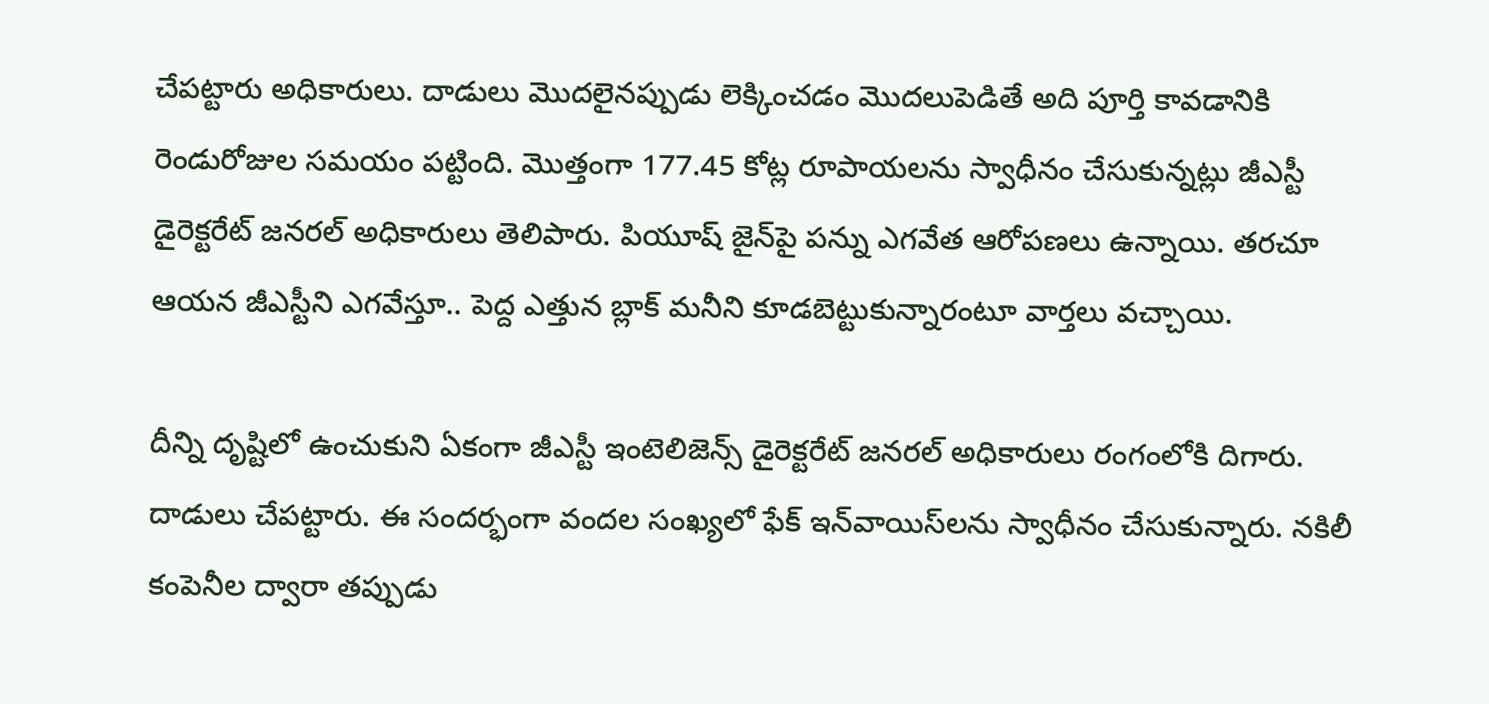చేపట్టారు అధికారులు. దాడులు మొదలైనప్పుడు లెక్కించడం మొదలుపెడితే అది పూర్తి కావడానికి రెండురోజుల సమయం పట్టింది. మొత్తంగా 177.45 కోట్ల రూపాయలను స్వాధీనం చేసుకున్నట్లు జీఎస్టీ డైరెక్టరేట్ జనరల్ అధికారులు తెలిపారు. పియూష్ జైన్‌పై పన్ను ఎగవేత ఆరోపణలు ఉన్నాయి. తరచూ ఆయన జీఎస్టీని ఎగవేస్తూ.. పెద్ద ఎత్తున బ్లాక్ మనీని కూడబెట్టుకున్నారంటూ వార్తలు వచ్చాయి.

దీన్ని దృష్టిలో ఉంచుకుని ఏకంగా జీఎస్టీ ఇంటెలిజెన్స్ డైరెక్టరేట్ జనరల్ అధికారులు రంగంలోకి దిగారు. దాడులు చేపట్టారు. ఈ సందర్భంగా వందల సంఖ్యలో ఫేక్ ఇన్‌వాయిస్‌లను స్వాధీనం చేసుకున్నారు. నకిలీ కంపెనీల ద్వారా తప్పుడు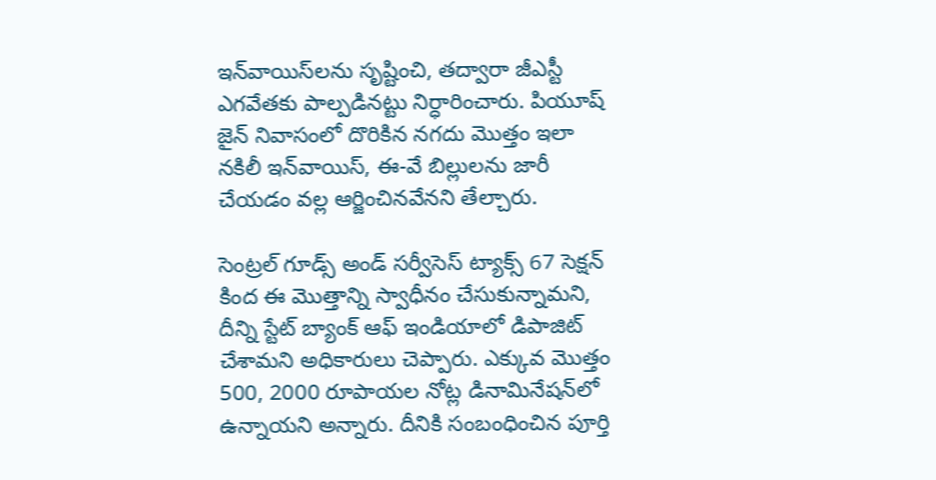ఇన్‌వాయిస్‌లను సృష్టించి, తద్వారా జీఎస్టీ ఎగవేతకు పాల్పడినట్టు నిర్ధారించారు. పియూష్ జైన్ నివాసంలో దొరికిన నగదు మొత్తం ఇలా నకిలీ ఇన్‌వాయిస్, ఈ-వే బిల్లులను జారీ చేయడం వల్ల ఆర్జించినవేనని తేల్చారు.

సెంట్రల్ గూడ్స్ అండ్ సర్వీసెస్ ట్యాక్స్ 67 సెక్షన్ కింద ఈ మొత్తాన్ని స్వాధీనం చేసుకున్నామని, దీన్ని స్టేట్ బ్యాంక్ ఆఫ్ ఇండియాలో డిపాజిట్ చేశామని అధికారులు చెప్పారు. ఎక్కువ మొత్తం 500, 2000 రూపాయల నోట్ల డినామినేషన్‌లో ఉన్నాయని అన్నారు. దీనికి సంబంధించిన పూర్తి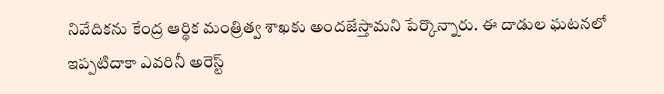నివేదికను కేంద్ర ఆర్థిక మంత్రిత్వ శాఖకు అందజేస్తామని పేర్కొన్నారు. ఈ దాడుల ఘటనలో ఇప్పటిదాకా ఎవరినీ అరెస్ట్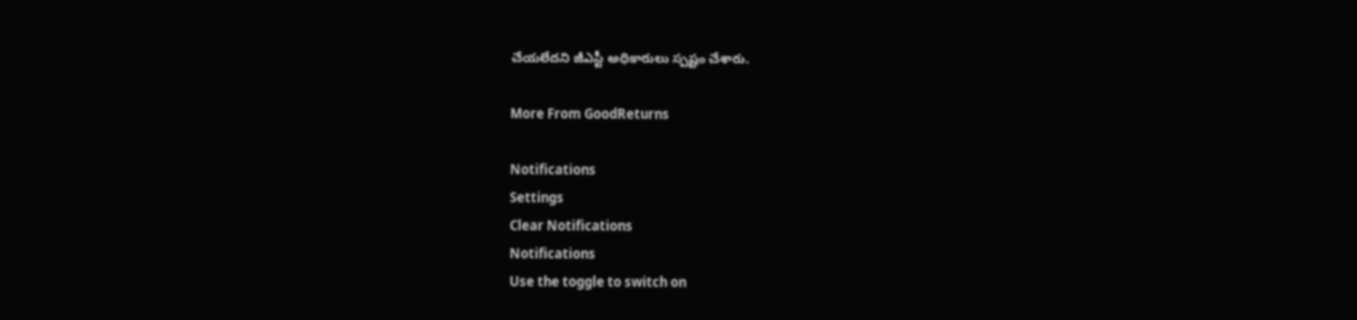చేయలేదని జీఎస్టీ అధికారులు స్పష్టం చేశారు.

More From GoodReturns

Notifications
Settings
Clear Notifications
Notifications
Use the toggle to switch on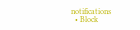notifications
  • Block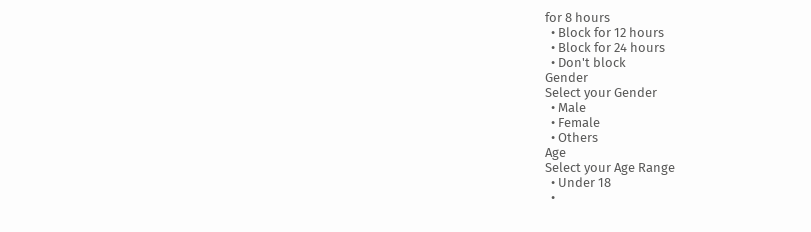for 8 hours
  • Block for 12 hours
  • Block for 24 hours
  • Don't block
Gender
Select your Gender
  • Male
  • Female
  • Others
Age
Select your Age Range
  • Under 18
  •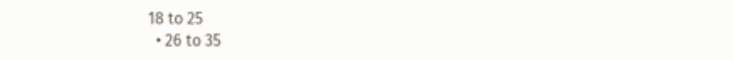18 to 25
  • 26 to 35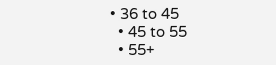• 36 to 45
  • 45 to 55
  • 55+